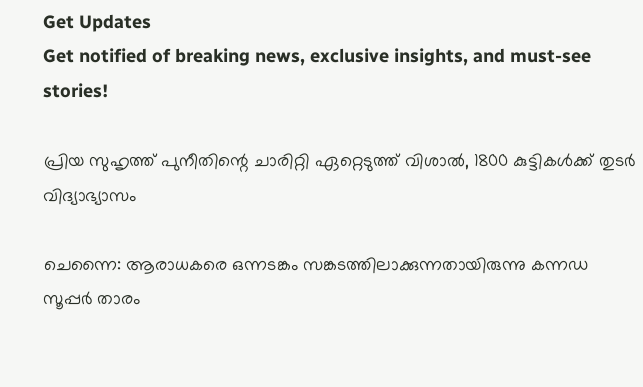Get Updates
Get notified of breaking news, exclusive insights, and must-see stories!

പ്രിയ സുഹൃത്ത് പുനീതിന്റെ ചാരിറ്റി ഏറ്റെടുത്ത് വിശാല്‍, 1800 കുട്ടികള്‍ക്ക് തുടര്‍ വിദ്യാഭ്യാസം

ചെന്നൈ: ആരാധകരെ ഒന്നടങ്കം സങ്കടത്തിലാക്കുന്നതായിരുന്നു കന്നഡ സൂപ്പര്‍ താരം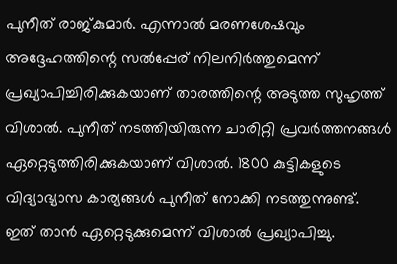പുനീത് രാജ്കുമാര്‍. എന്നാല്‍ മരണശേഷവും അദ്ദേഹത്തിന്റെ സല്‍പ്പേര് നിലനിര്‍ത്തുമെന്ന് പ്രഖ്യാപിച്ചിരിക്കുകയാണ് താരത്തിന്റെ അടുത്ത സുഹൃത്ത് വിശാല്‍. പുനീത് നടത്തിയിരുന്ന ചാരിറ്റി പ്രവര്‍ത്തനങ്ങള്‍ ഏറ്റെടുത്തിരിക്കുകയാണ് വിശാല്‍. 1800 കുട്ടികളുടെ വിദ്യാഭ്യാസ കാര്യങ്ങള്‍ പുനീത് നോക്കി നടത്തുന്നുണ്ട്. ഇത് താന്‍ ഏറ്റെടുക്കുമെന്ന് വിശാല്‍ പ്രഖ്യാപിച്ചു.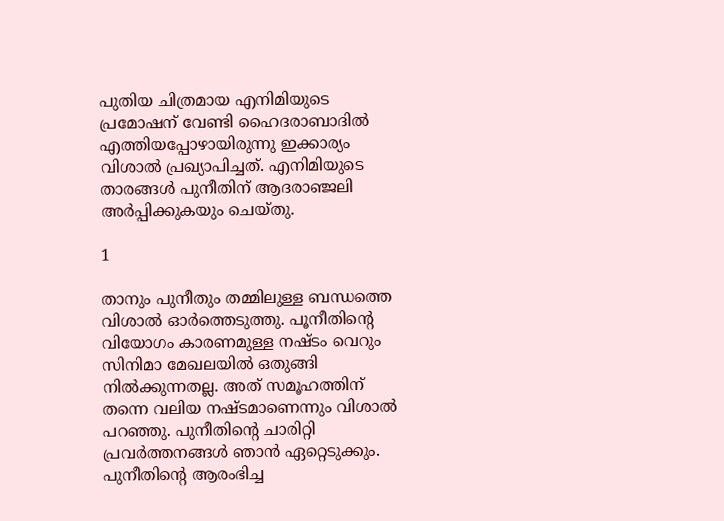പുതിയ ചിത്രമായ എനിമിയുടെ പ്രമോഷന് വേണ്ടി ഹൈദരാബാദില്‍ എത്തിയപ്പോഴായിരുന്നു ഇക്കാര്യം വിശാല്‍ പ്രഖ്യാപിച്ചത്. എനിമിയുടെ താരങ്ങള്‍ പുനീതിന് ആദരാഞ്ജലി അര്‍പ്പിക്കുകയും ചെയ്തു.

1

താനും പുനീതും തമ്മിലുള്ള ബന്ധത്തെ വിശാല്‍ ഓര്‍ത്തെടുത്തു. പൂനീതിന്റെ വിയോഗം കാരണമുള്ള നഷ്ടം വെറും സിനിമാ മേഖലയില്‍ ഒതുങ്ങി നില്‍ക്കുന്നതല്ല. അത് സമൂഹത്തിന് തന്നെ വലിയ നഷ്ടമാണെന്നും വിശാല്‍ പറഞ്ഞു. പുനീതിന്റെ ചാരിറ്റി പ്രവര്‍ത്തനങ്ങള്‍ ഞാന്‍ ഏറ്റെടുക്കും. പുനീതിന്റെ ആരംഭിച്ച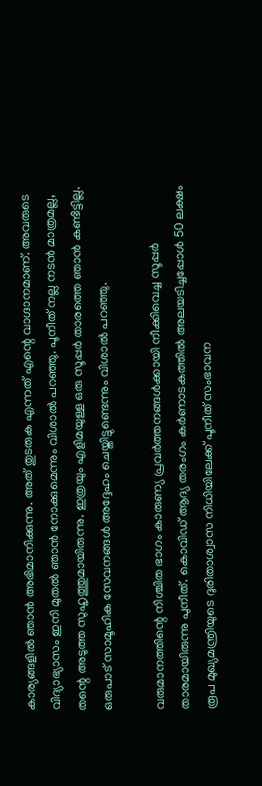കാര്യങ്ങളില്‍ ഞാന്‍ അഭിമാനിക്കുന്നു. അത് തുടരുക എന്നത് എന്റെ വാഗ്ദാനമാണ്. അവരുടെ വിദ്യാഭ്യാസം ഇനി മുതല്‍ ഞാന്‍ നോക്കുമെന്നും വിശാല്‍ പറഞ്ഞു. പൂനീത് നല്ല നടന്‍ മാത്രമല്ല, തന്റെ അടുത്ത സുഹൃത്തുമായിരുന്നു. ഇത്രയും എളിമയുള്ള ഒരു സൂപ്പര്‍ താരത്തെ ഞാന്‍ കണ്ടിട്ടില്ല. ഒരുപാട് സാമൂഹിക സേവനങ്ങള്‍ അദ്ദേഹം ചെയ്തിട്ടുണ്ടെന്നും വിശാല്‍ പറഞ്ഞു.

വരുമാനത്തിന്റെ നിശ്ചിത ഭാഗം കാരുണ്യ പ്രവര്‍ത്തനങ്ങള്‍ക്കായി നീക്കിവെച്ച സൂപ്പര്‍ താരമായിരുന്നു പുനീത്. കൊവിഡ് ആദ്യ തരംഗം കര്‍ണാടകത്തില്‍ അലയടിച്ചപ്പോള്‍ 50 ലക്ഷം രൂപ മുഖ്യമന്ത്രിയുടെ ദുരിതാശ്വാസ നിധിയിലേക്ക് പൂനീത് സംഭാവന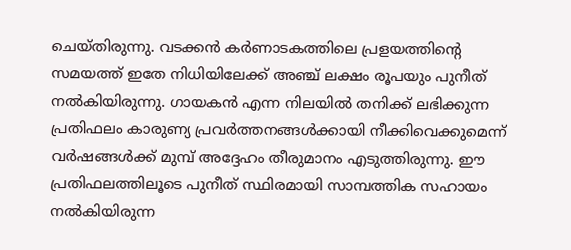ചെയ്തിരുന്നു. വടക്കന്‍ കര്‍ണാടകത്തിലെ പ്രളയത്തിന്റെ സമയത്ത് ഇതേ നിധിയിലേക്ക് അഞ്ച് ലക്ഷം രൂപയും പുനീത് നല്‍കിയിരുന്നു. ഗായകന്‍ എന്ന നിലയില്‍ തനിക്ക് ലഭിക്കുന്ന പ്രതിഫലം കാരുണ്യ പ്രവര്‍ത്തനങ്ങള്‍ക്കായി നീക്കിവെക്കുമെന്ന് വര്‍ഷങ്ങള്‍ക്ക് മുമ്പ് അദ്ദേഹം തീരുമാനം എടുത്തിരുന്നു. ഈ പ്രതിഫലത്തിലൂടെ പുനീത് സ്ഥിരമായി സാമ്പത്തിക സഹായം നല്‍കിയിരുന്ന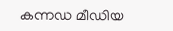കന്നഡ മീഡിയ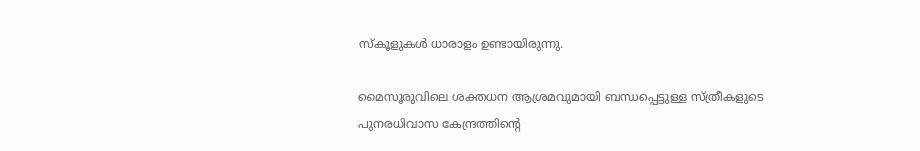സ്‌കൂളുകള്‍ ധാരാളം ഉണ്ടായിരുന്നു.

മൈസൂരുവിലെ ശക്തധന ആശ്രമവുമായി ബന്ധപ്പെട്ടുള്ള സ്ത്രീകളുടെ പുനരധിവാസ കേന്ദ്രത്തിന്റെ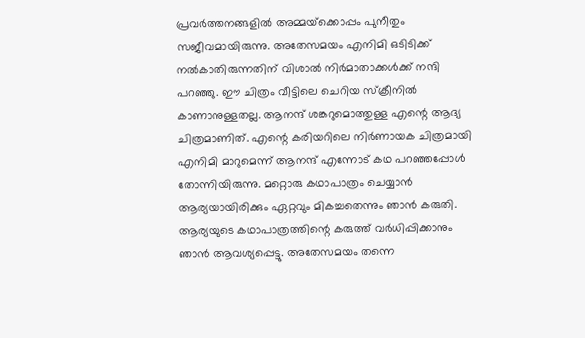പ്രവര്‍ത്തനങ്ങളില്‍ അമ്മയ്‌ക്കൊപ്പം പുനീതും സജീവമായിരുന്നു. അതേസമയം എനിമി ഒടിടിക്ക് നല്‍കാതിരുന്നതിന് വിശാല്‍ നിര്‍മാതാക്കള്‍ക്ക് നന്ദി പറഞ്ഞു. ഈ ചിത്രം വീട്ടിലെ ചെറിയ സ്‌ക്രീനില്‍ കാണാനുള്ളതല്ല. ആനന്ദ് ശങ്കറുമൊത്തുള്ള എന്റെ ആദ്യ ചിത്രമാണിത്. എന്റെ കരിയറിലെ നിര്‍ണായക ചിത്രമായി എനിമി മാറുമെന്ന് ആനന്ദ് എന്നോട് കഥ പറഞ്ഞപ്പോള്‍ തോന്നിയിരുന്നു. മറ്റൊരു കഥാപാത്രം ചെയ്യാന്‍ ആര്യയായിരിക്കും ഏറ്റവും മികച്ചതെന്നും ഞാന്‍ കരുതി. ആര്യയുടെ കഥാപാത്രത്തിന്റെ കരുത്ത് വര്‍ധിപ്പിക്കാനും ഞാന്‍ ആവശ്യപ്പെട്ടു. അതേസമയം തന്നെ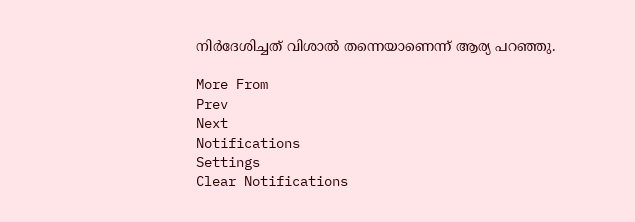നിര്‍ദേശിച്ചത് വിശാല്‍ തന്നെയാണെന്ന് ആര്യ പറഞ്ഞു.

More From
Prev
Next
Notifications
Settings
Clear Notifications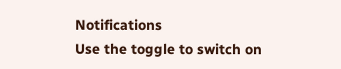Notifications
Use the toggle to switch on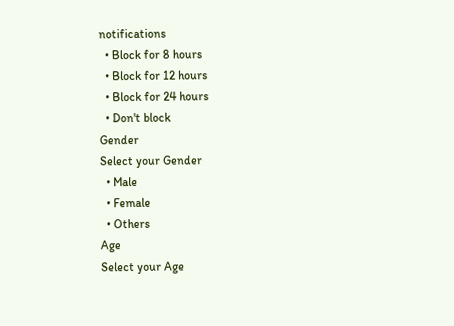notifications
  • Block for 8 hours
  • Block for 12 hours
  • Block for 24 hours
  • Don't block
Gender
Select your Gender
  • Male
  • Female
  • Others
Age
Select your Age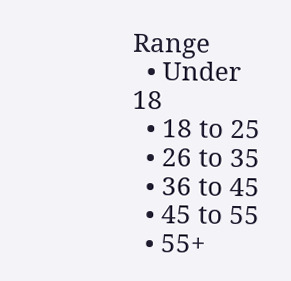Range
  • Under 18
  • 18 to 25
  • 26 to 35
  • 36 to 45
  • 45 to 55
  • 55+